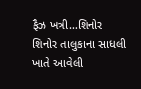ફૈઝ ખત્રી…શિનોર
શિનોર તાલુકાના સાધલી ખાતે આવેલી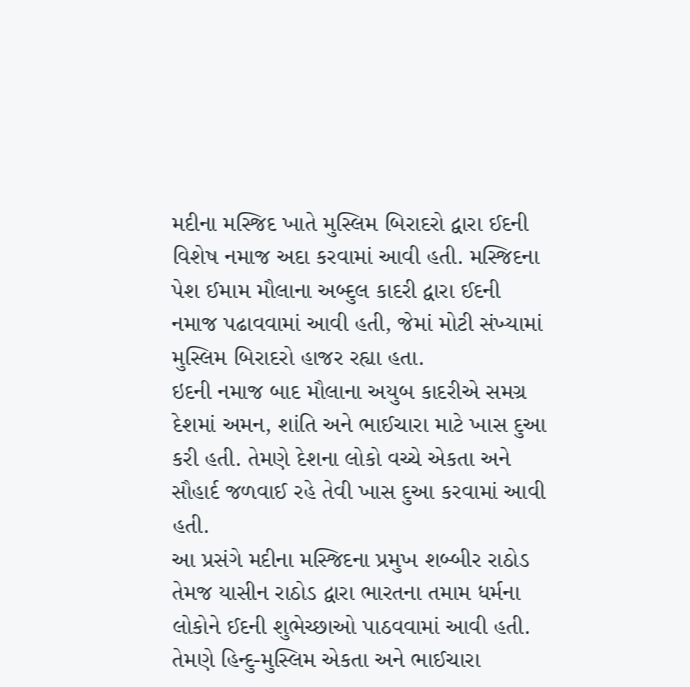મદીના મસ્જિદ ખાતે મુસ્લિમ બિરાદરો દ્વારા ઈદની વિશેષ નમાજ અદા કરવામાં આવી હતી. મસ્જિદના પેશ ઈમામ મૌલાના અબ્દુલ કાદરી દ્વારા ઈદની નમાજ પઢાવવામાં આવી હતી, જેમાં મોટી સંખ્યામાં મુસ્લિમ બિરાદરો હાજર રહ્યા હતા.
ઇદની નમાજ બાદ મૌલાના અયુબ કાદરીએ સમગ્ર દેશમાં અમન, શાંતિ અને ભાઈચારા માટે ખાસ દુઆ કરી હતી. તેમણે દેશના લોકો વચ્ચે એકતા અને સૌહાર્દ જળવાઈ રહે તેવી ખાસ દુઆ કરવામાં આવી હતી.
આ પ્રસંગે મદીના મસ્જિદના પ્રમુખ શબ્બીર રાઠોડ તેમજ યાસીન રાઠોડ દ્વારા ભારતના તમામ ધર્મના લોકોને ઈદની શુભેચ્છાઓ પાઠવવામાં આવી હતી. તેમણે હિન્દુ-મુસ્લિમ એકતા અને ભાઈચારા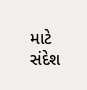માટે સંદેશ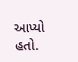આપ્યો હતો.